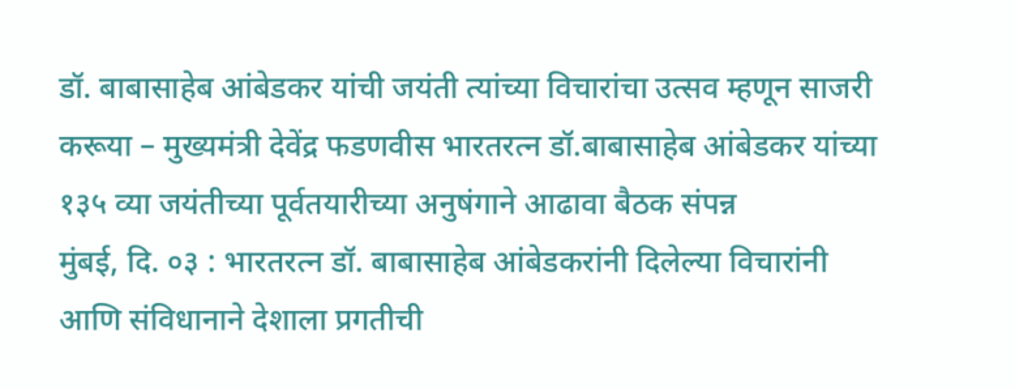डॉ. बाबासाहेब आंबेडकर यांची जयंती त्यांच्या विचारांचा उत्सव म्हणून साजरी करूया – मुख्यमंत्री देवेंद्र फडणवीस भारतरत्न डॉ.बाबासाहेब आंबेडकर यांच्या १३५ व्या जयंतीच्या पूर्वतयारीच्या अनुषंगाने आढावा बैठक संपन्न
मुंबई, दि. ०३ : भारतरत्न डॉ. बाबासाहेब आंबेडकरांनी दिलेल्या विचारांनी आणि संविधानाने देशाला प्रगतीची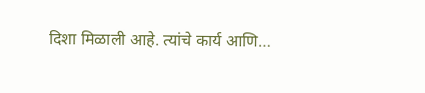दिशा मिळाली आहे. त्यांचे कार्य आणि…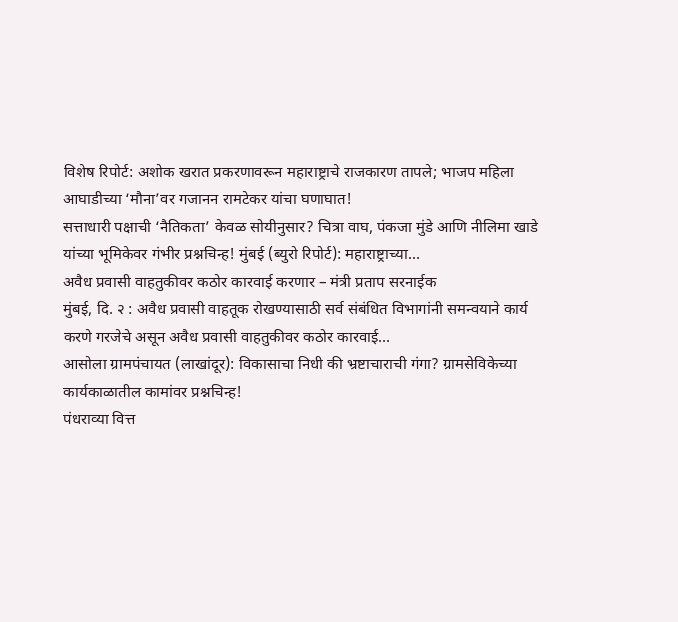विशेष रिपोर्ट: अशोक खरात प्रकरणावरून महाराष्ट्राचे राजकारण तापले; भाजप महिला आघाडीच्या ‘मौना’वर गजानन रामटेकर यांचा घणाघात!
सत्ताधारी पक्षाची ‘नैतिकता’ केवळ सोयीनुसार? चित्रा वाघ, पंकजा मुंडे आणि नीलिमा खाडे यांच्या भूमिकेवर गंभीर प्रश्नचिन्ह! मुंबई (ब्युरो रिपोर्ट): महाराष्ट्राच्या…
अवैध प्रवासी वाहतुकीवर कठोर कारवाई करणार – मंत्री प्रताप सरनाईक
मुंबई, दि. २ : अवैध प्रवासी वाहतूक रोखण्यासाठी सर्व संबंधित विभागांनी समन्वयाने कार्य करणे गरजेचे असून अवैध प्रवासी वाहतुकीवर कठोर कारवाई…
आसोला ग्रामपंचायत (लाखांदूर): विकासाचा निधी की भ्रष्टाचाराची गंगा? ग्रामसेविकेच्या कार्यकाळातील कामांवर प्रश्नचिन्ह!
पंधराव्या वित्त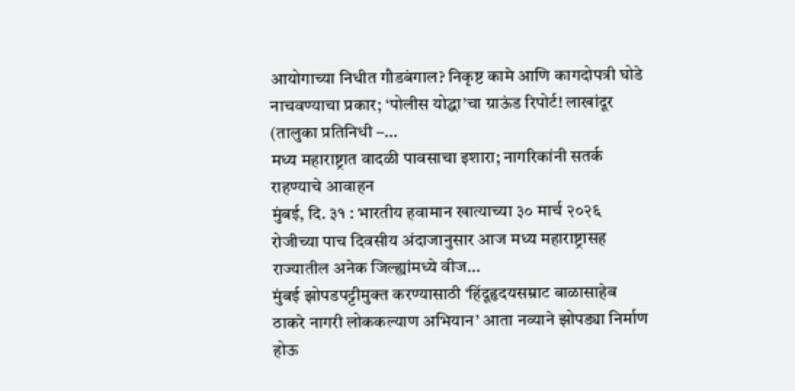आयोगाच्या निधीत गौडबंगाल? निकृष्ट कामे आणि कागदोपत्री घोडे नाचवण्याचा प्रकार; ‘पोलीस योद्धा’चा ग्राऊंड रिपोर्ट! लाखांदूर (तालुका प्रतिनिधी –…
मध्य महाराष्ट्रात वादळी पावसाचा इशारा; नागरिकांनी सतर्क राहण्याचे आवाहन
मुंबई, दि. ३१ : भारतीय हवामान खात्याच्या ३० मार्च २०२६ रोजीच्या पाच दिवसीय अंदाजानुसार आज मध्य महाराष्ट्रासह राज्यातील अनेक जिल्ह्यांमध्ये वीज…
मुंबई झोपडपट्टीमुक्त करण्यासाठी ‘हिंदूहृदयसम्राट बाळासाहेब ठाकरे नागरी लोककल्याण अभियान’ आता नव्याने झोपड्या निर्माण होऊ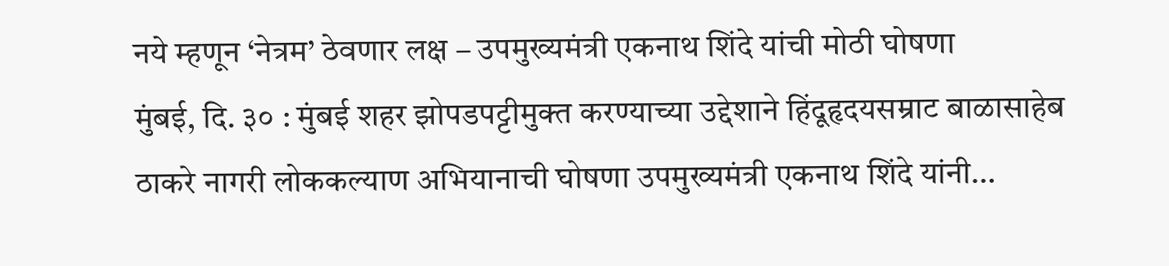नये म्हणून ‘नेत्रम’ ठेवणार लक्ष – उपमुख्यमंत्री एकनाथ शिंदे यांची मोठी घोषणा
मुंबई, दि. ३० : मुंबई शहर झोपडपट्टीमुक्त करण्याच्या उद्देशाने हिंदूहृदयसम्राट बाळासाहेब ठाकरे नागरी लोककल्याण अभियानाची घोषणा उपमुख्यमंत्री एकनाथ शिंदे यांनी…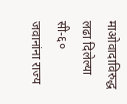माओवादाविरुद्ध लढा दिलेल्या सी-६० जवानांना राज्य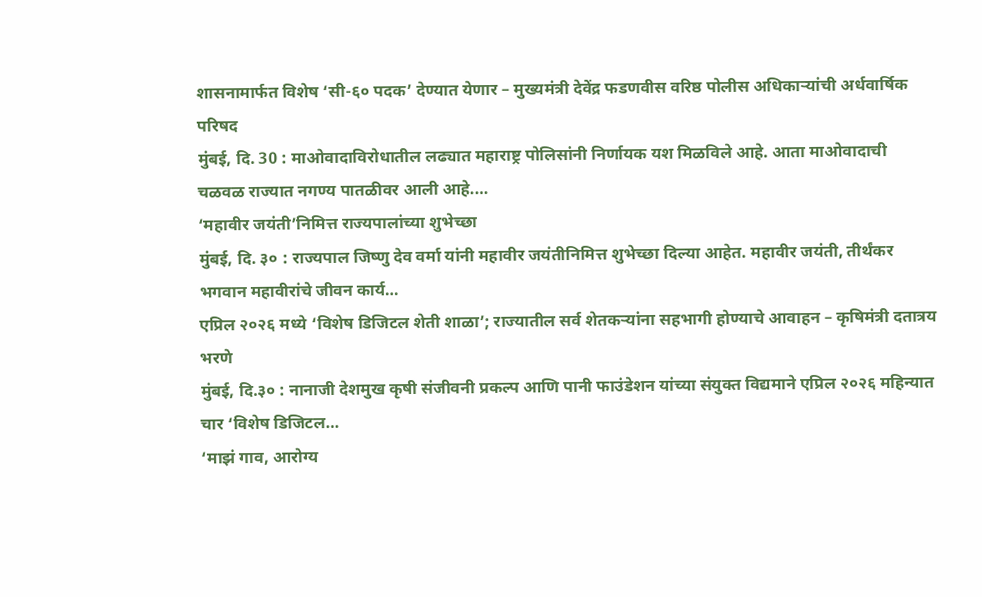शासनामार्फत विशेष ‘सी-६० पदक’ देण्यात येणार – मुख्यमंत्री देवेंद्र फडणवीस वरिष्ठ पोलीस अधिकाऱ्यांची अर्धवार्षिक परिषद
मुंबई, दि. 30 : माओवादाविरोधातील लढ्यात महाराष्ट्र पोलिसांनी निर्णायक यश मिळविले आहे. आता माओवादाची चळवळ राज्यात नगण्य पातळीवर आली आहे.…
‘महावीर जयंती’निमित्त राज्यपालांच्या शुभेच्छा
मुंबई, दि. ३० : राज्यपाल जिष्णु देव वर्मा यांनी महावीर जयंतीनिमित्त शुभेच्छा दिल्या आहेत. महावीर जयंती, तीर्थंकर भगवान महावीरांचे जीवन कार्य…
एप्रिल २०२६ मध्ये ‘विशेष डिजिटल शेती शाळा’; राज्यातील सर्व शेतकऱ्यांना सहभागी होण्याचे आवाहन – कृषिमंत्री दतात्रय भरणे
मुंबई, दि.३० : नानाजी देशमुख कृषी संजीवनी प्रकल्प आणि पानी फाउंडेशन यांच्या संयुक्त विद्यमाने एप्रिल २०२६ महिन्यात चार ‘विशेष डिजिटल…
‘माझं गाव, आरोग्य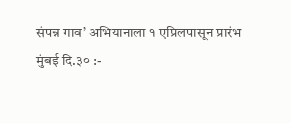संपन्न गाव’ अभियानाला १ एप्रिलपासून प्रारंभ
मुंबई दि.३० :-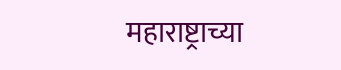महाराष्ट्राच्या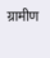ग्रामीण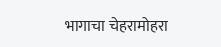भागाचा चेहरामोहरा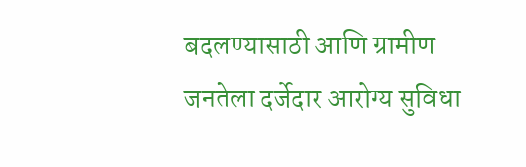बदलण्यासाठी आणि ग्रामीण जनतेला दर्जेदार आरोग्य सुविधा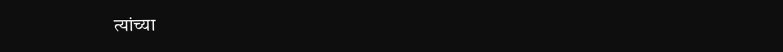त्यांच्या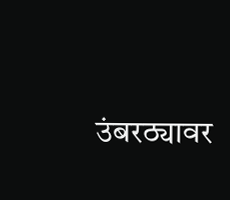उंबरठ्यावर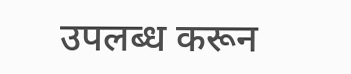उपलब्ध करून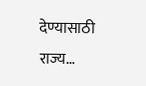देण्यासाठी राज्य…